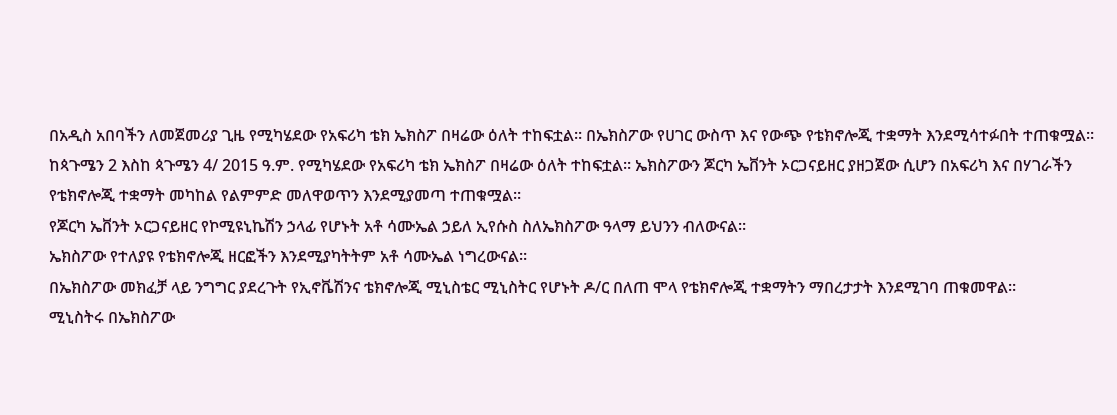በአዲስ አበባችን ለመጀመሪያ ጊዜ የሚካሄደው የአፍሪካ ቴክ ኤክስፖ በዛሬው ዕለት ተከፍቷል። በኤክስፖው የሀገር ውስጥ እና የውጭ የቴክኖሎጂ ተቋማት እንደሚሳተፉበት ተጠቁሟል።
ከጳጉሜን 2 እስከ ጳጉሜን 4/ 2015 ዓ.ም. የሚካሄደው የአፍሪካ ቴክ ኤክስፖ በዛሬው ዕለት ተከፍቷል። ኤክስፖውን ጆርካ ኤቨንት ኦርጋናይዘር ያዘጋጀው ሲሆን በአፍሪካ እና በሃገራችን የቴክኖሎጂ ተቋማት መካከል የልምምድ መለዋወጥን እንደሚያመጣ ተጠቁሟል።
የጆርካ ኤቨንት ኦርጋናይዘር የኮሚዩኒኬሽን ኃላፊ የሆኑት አቶ ሳሙኤል ኃይለ ኢየሱስ ስለኤክስፖው ዓላማ ይህንን ብለውናል።
ኤክስፖው የተለያዩ የቴክኖሎጂ ዘርፎችን እንደሚያካትትም አቶ ሳሙኤል ነግረውናል።
በኤክስፖው መክፈቻ ላይ ንግግር ያደረጉት የኢኖቬሽንና ቴክኖሎጂ ሚኒስቴር ሚኒስትር የሆኑት ዶ/ር በለጠ ሞላ የቴክኖሎጂ ተቋማትን ማበረታታት እንደሚገባ ጠቁመዋል።
ሚኒስትሩ በኤክስፖው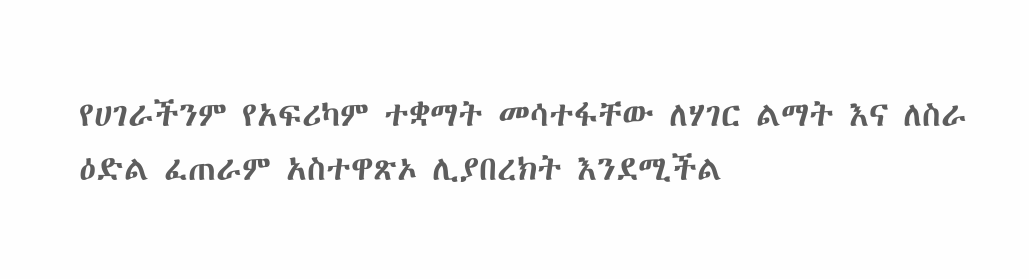የሀገራችንም የአፍሪካም ተቋማት መሳተፋቸው ለሃገር ልማት እና ለስራ ዕድል ፈጠራም አስተዋጽኦ ሊያበረክት እንደሚችል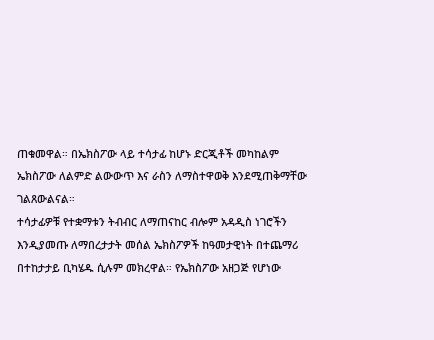ጠቁመዋል። በኤክስፖው ላይ ተሳታፊ ከሆኑ ድርጂቶች መካከልም ኤክስፖው ለልምድ ልውውጥ እና ራስን ለማስተዋወቅ እንደሚጠቅማቸው ገልጸውልናል።
ተሳታፊዎቹ የተቋማቱን ትብብር ለማጠናከር ብሎም አዳዲስ ነገሮችን እንዲያመጡ ለማበረታታት መሰል ኤክስፖዎች ከዓመታዊነት በተጨማሪ በተከታታይ ቢካሄዱ ሲሉም መክረዋል። የኤክስፖው አዘጋጅ የሆነው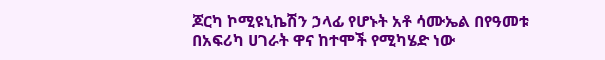ጆርካ ኮሚዩኒኬሽን ኃላፊ የሆኑት አቶ ሳሙኤል በየዓመቱ በአፍሪካ ሀገራት ዋና ከተሞች የሚካሄድ ነው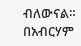ብለውናል።
በአብርሃም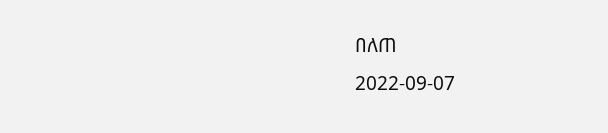በለጠ
2022-09-07